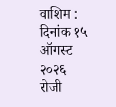वाशिम : दिनांक १५ ऑगस्ट २०२६ रोजी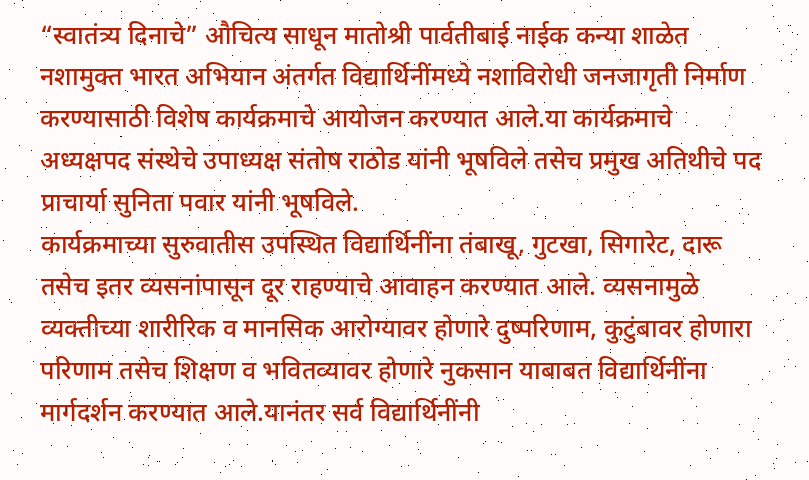“स्वातंत्र्य दिनाचे” औचित्य साधून मातोश्री पार्वतीबाई नाईक कन्या शाळेत नशामुक्त भारत अभियान अंतर्गत विद्यार्थिनींमध्ये नशाविरोधी जनजागृती निर्माण करण्यासाठी विशेष कार्यक्रमाचे आयोजन करण्यात आले.या कार्यक्रमाचे अध्यक्षपद संस्थेचे उपाध्यक्ष संतोष राठोड यांनी भूषविले तसेच प्रमुख अतिथीचे पद प्राचार्या सुनिता पवार यांनी भूषविले.
कार्यक्रमाच्या सुरुवातीस उपस्थित विद्यार्थिनींना तंबाखू, गुटखा, सिगारेट, दारू तसेच इतर व्यसनांपासून दूर राहण्याचे आवाहन करण्यात आले. व्यसनामुळे व्यक्तीच्या शारीरिक व मानसिक आरोग्यावर होणारे दुष्परिणाम, कुटुंबावर होणारा परिणाम तसेच शिक्षण व भवितव्यावर होणारे नुकसान याबाबत विद्यार्थिनींना मार्गदर्शन करण्यात आले.यानंतर सर्व विद्यार्थिनींनी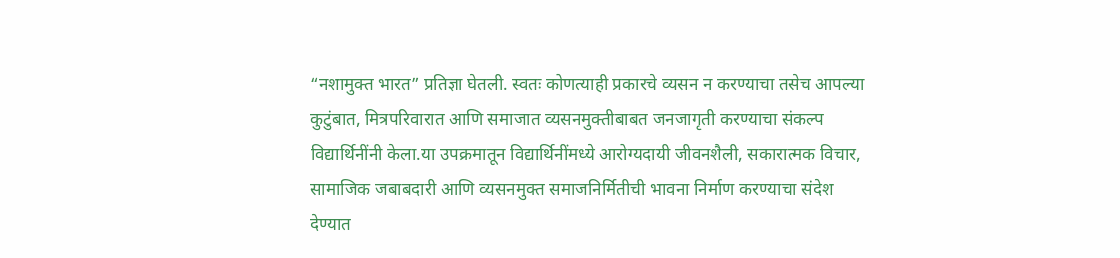“नशामुक्त भारत” प्रतिज्ञा घेतली. स्वतः कोणत्याही प्रकारचे व्यसन न करण्याचा तसेच आपल्या कुटुंबात, मित्रपरिवारात आणि समाजात व्यसनमुक्तीबाबत जनजागृती करण्याचा संकल्प विद्यार्थिनींनी केला.या उपक्रमातून विद्यार्थिनींमध्ये आरोग्यदायी जीवनशैली, सकारात्मक विचार, सामाजिक जबाबदारी आणि व्यसनमुक्त समाजनिर्मितीची भावना निर्माण करण्याचा संदेश देण्यात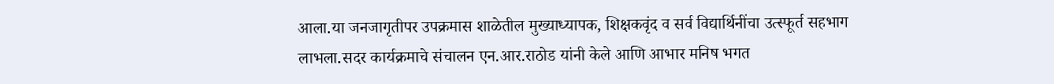आला.या जनजागृतीपर उपक्रमास शाळेतील मुख्याध्यापक, शिक्षकवृंद व सर्व विद्यार्थिनींचा उत्स्फूर्त सहभाग लाभला.सदर कार्यक्रमाचे संचालन एन.आर.राठोड यांनी केले आणि आभार मनिष भगत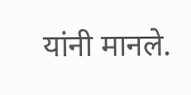यांनी मानले.